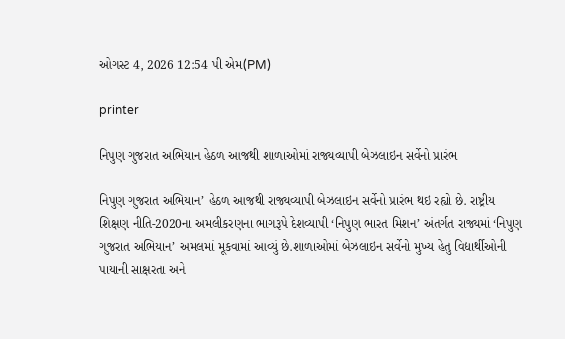ઓગસ્ટ 4, 2026 12:54 પી એમ(PM)

printer

નિપુણ ગુજરાત અભિયાન હેઠળ આજથી શાળાઓમાં રાજ્યવ્યાપી બેઝલાઇન સર્વેનો પ્રારંભ

નિપુણ ગુજરાત અભિયાન’ હેઠળ આજથી રાજ્યવ્યાપી બેઝલાઇન સર્વેનો પ્રારંભ થઇ રહ્યો છે. રાષ્ટ્રીય શિક્ષણ નીતિ-2020ના અમલીકરણના ભાગરૂપે દેશવ્યાપી ‘નિપુણ ભારત મિશન’ અંતર્ગત રાજ્યમાં ‘નિપુણ ગુજરાત અભિયાન’ અમલમાં મૂકવામાં આવ્યું છે.શાળાઓમાં બેઝલાઇન સર્વેનો મુખ્ય હેતુ વિદ્યાર્થીઓની પાયાની સાક્ષરતા અને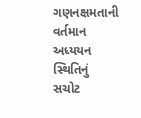ગણનક્ષમતાની વર્તમાન અધ્યયન સ્થિતિનું સચોટ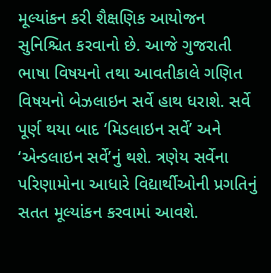મૂલ્યાંકન કરી શૈક્ષણિક આયોજન સુનિશ્ચિત કરવાનો છે. આજે ગુજરાતી ભાષા વિષયનો તથા આવતીકાલે ગણિત વિષયનો બેઝલાઇન સર્વે હાથ ધરાશે. સર્વે પૂર્ણ થયા બાદ ‘મિડલાઇન સર્વે’ અને ‘એન્ડલાઇન સર્વે’નું થશે. ત્રણેય સર્વેના પરિણામોના આધારે વિદ્યાર્થીઓની પ્રગતિનું સતત મૂલ્યાંકન કરવામાં આવશે.